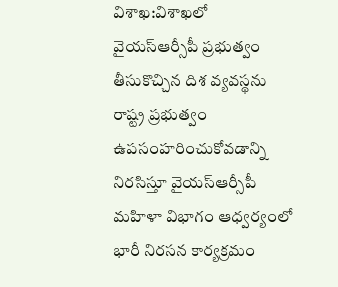విశాఖ:విశాఖలో వైయస్ఆర్సీపీ ప్రభుత్వం తీసుకొచ్చిన దిశ వ్యవస్థను రాష్ట్ర ప్రభుత్వం ఉపసంహరించుకోవడాన్ని నిరసిస్తూ వైయస్ఆర్సీపీ మహిళా విభాగం ఆధ్వర్యంలో భారీ నిరసన కార్యక్రమం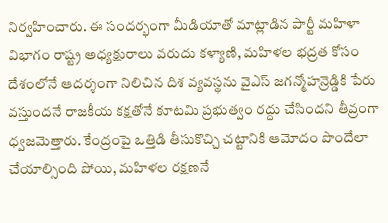నిర్వహించారు. ఈ సందర్భంగా మీడియాతో మాట్లాడిన పార్టీ మహిళా విభాగం రాష్ట్ర అధ్యక్షురాలు వరుదు కళ్యాణి, మహిళల భద్రత కోసం దేశంలోనే ఆదర్శంగా నిలిచిన దిశ వ్యవస్థను వైఎస్ జగన్మోహన్రెడ్డికి పేరు వస్తుందనే రాజకీయ కక్షతోనే కూటమి ప్రభుత్వం రద్దు చేసిందని తీవ్రంగా ధ్వజమెత్తారు. కేంద్రంపై ఒత్తిడి తీసుకొచ్చి చట్టానికి ఆమోదం పొందేలా చేయాల్సింది పోయి, మహిళల రక్షణనే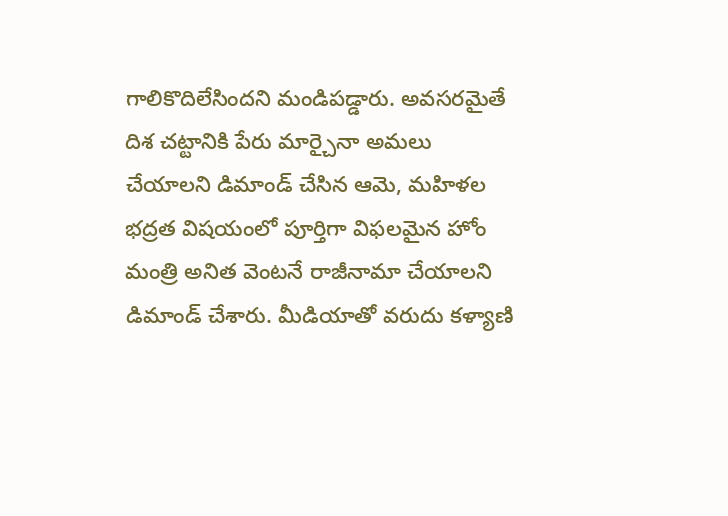గాలికొదిలేసిందని మండిపడ్డారు. అవసరమైతే దిశ చట్టానికి పేరు మార్చైనా అమలు చేయాలని డిమాండ్ చేసిన ఆమె, మహిళల భద్రత విషయంలో పూర్తిగా విఫలమైన హోం మంత్రి అనిత వెంటనే రాజీనామా చేయాలని డిమాండ్ చేశారు. మీడియాతో వరుదు కళ్యాణి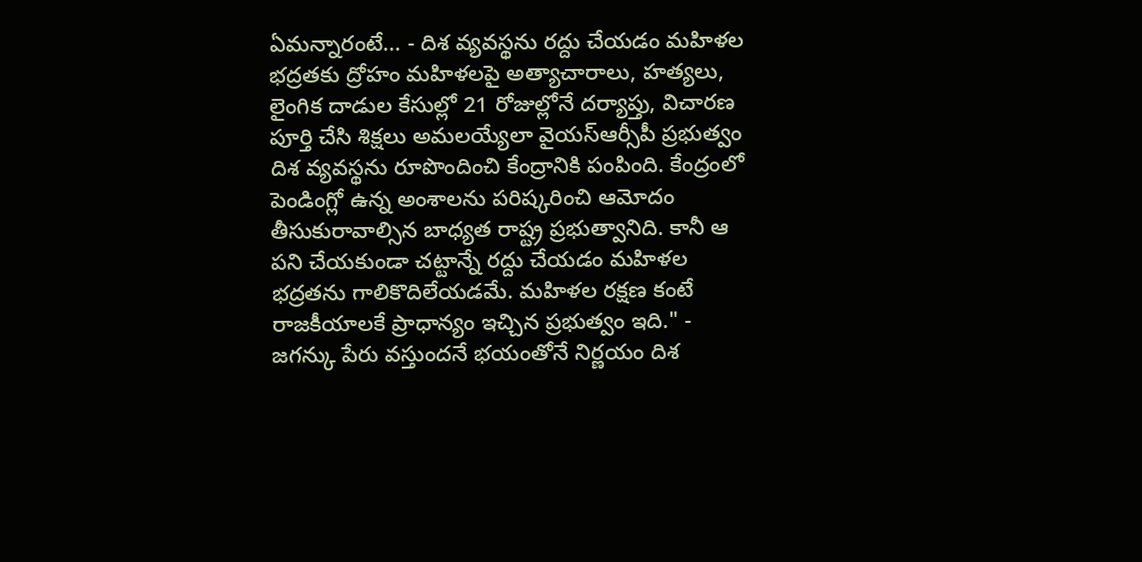ఏమన్నారంటే... - దిశ వ్యవస్థను రద్దు చేయడం మహిళల భద్రతకు ద్రోహం మహిళలపై అత్యాచారాలు, హత్యలు, లైంగిక దాడుల కేసుల్లో 21 రోజుల్లోనే దర్యాప్తు, విచారణ పూర్తి చేసి శిక్షలు అమలయ్యేలా వైయస్ఆర్సీపీ ప్రభుత్వం దిశ వ్యవస్థను రూపొందించి కేంద్రానికి పంపింది. కేంద్రంలో పెండింగ్లో ఉన్న అంశాలను పరిష్కరించి ఆమోదం తీసుకురావాల్సిన బాధ్యత రాష్ట్ర ప్రభుత్వానిది. కానీ ఆ పని చేయకుండా చట్టాన్నే రద్దు చేయడం మహిళల భద్రతను గాలికొదిలేయడమే. మహిళల రక్షణ కంటే రాజకీయాలకే ప్రాధాన్యం ఇచ్చిన ప్రభుత్వం ఇది." - జగన్కు పేరు వస్తుందనే భయంతోనే నిర్ణయం దిశ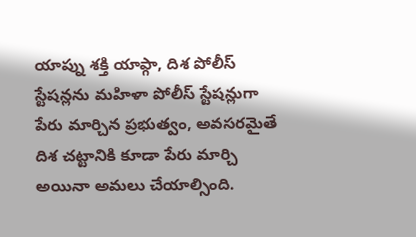యాప్ను శక్తి యాప్గా, దిశ పోలీస్ స్టేషన్లను మహిళా పోలీస్ స్టేషన్లుగా పేరు మార్చిన ప్రభుత్వం, అవసరమైతే దిశ చట్టానికి కూడా పేరు మార్చి అయినా అమలు చేయాల్సింది.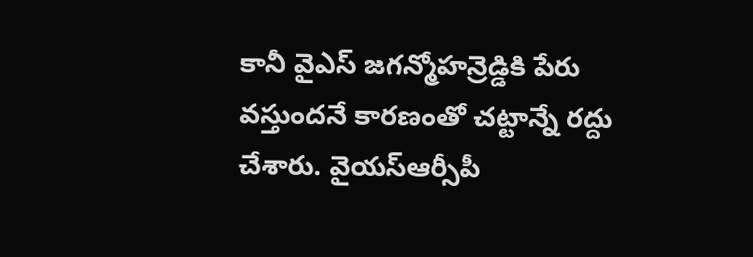కానీ వైఎస్ జగన్మోహన్రెడ్డికి పేరు వస్తుందనే కారణంతో చట్టాన్నే రద్దు చేశారు. వైయస్ఆర్సీపీ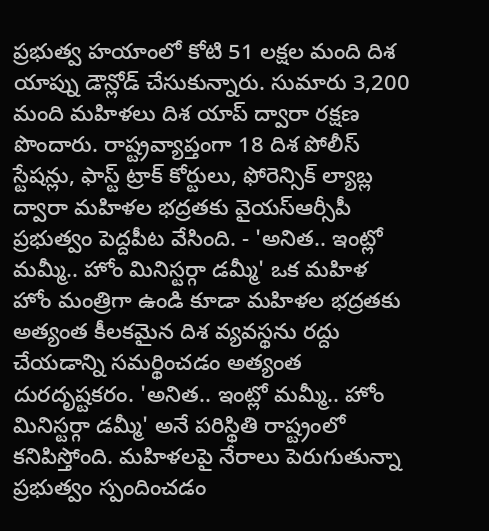ప్రభుత్వ హయాంలో కోటి 51 లక్షల మంది దిశ యాప్ను డౌన్లోడ్ చేసుకున్నారు. సుమారు 3,200 మంది మహిళలు దిశ యాప్ ద్వారా రక్షణ పొందారు. రాష్ట్రవ్యాప్తంగా 18 దిశ పోలీస్ స్టేషన్లు, ఫాస్ట్ ట్రాక్ కోర్టులు, ఫోరెన్సిక్ ల్యాబ్ల ద్వారా మహిళల భద్రతకు వైయస్ఆర్సీపీ ప్రభుత్వం పెద్దపీట వేసింది. - 'అనిత.. ఇంట్లో మమ్మీ.. హోం మినిస్టర్గా డమ్మీ' ఒక మహిళ హోం మంత్రిగా ఉండి కూడా మహిళల భద్రతకు అత్యంత కీలకమైన దిశ వ్యవస్థను రద్దు చేయడాన్ని సమర్థించడం అత్యంత దురదృష్టకరం. 'అనిత.. ఇంట్లో మమ్మీ.. హోం మినిస్టర్గా డమ్మీ' అనే పరిస్థితి రాష్ట్రంలో కనిపిస్తోంది. మహిళలపై నేరాలు పెరుగుతున్నా ప్రభుత్వం స్పందించడం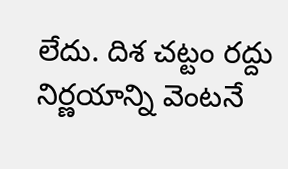లేదు. దిశ చట్టం రద్దు నిర్ణయాన్ని వెంటనే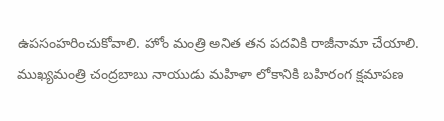ఉపసంహరించుకోవాలి. హోం మంత్రి అనిత తన పదవికి రాజీనామా చేయాలి. ముఖ్యమంత్రి చంద్రబాబు నాయుడు మహిళా లోకానికి బహిరంగ క్షమాపణ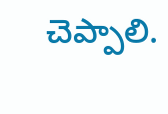చెప్పాలి.